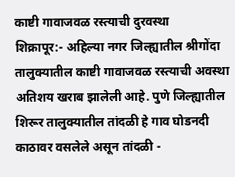काष्टी गावाजवळ रस्त्याची दुरवस्था
शिक्रापूर:- अहिल्या नगर जिल्ह्यातील श्रीगोंदा तालुक्यातील काष्टी गावाजवळ रस्त्याची अवस्था अतिशय खराब झालेली आहे. पुणे जिल्ह्यातील शिरूर तालुक्यातील तांदळी हे गाव घोडनदी काठावर वसलेले असून तांदळी -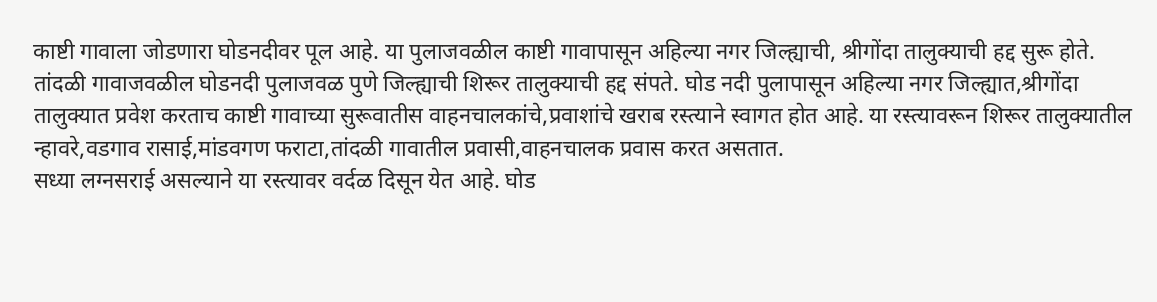काष्टी गावाला जोडणारा घोडनदीवर पूल आहे. या पुलाजवळील काष्टी गावापासून अहिल्या नगर जिल्ह्याची, श्रीगोंदा तालुक्याची हद्द सुरू होते. तांदळी गावाजवळील घोडनदी पुलाजवळ पुणे जिल्ह्याची शिरूर तालुक्याची हद्द संपते. घोड नदी पुलापासून अहिल्या नगर जिल्ह्यात,श्रीगोंदा तालुक्यात प्रवेश करताच काष्टी गावाच्या सुरूवातीस वाहनचालकांचे,प्रवाशांचे खराब रस्त्याने स्वागत होत आहे. या रस्त्यावरून शिरूर तालुक्यातील न्हावरे,वडगाव रासाई,मांडवगण फराटा,तांदळी गावातील प्रवासी,वाहनचालक प्रवास करत असतात.
सध्या लग्नसराई असल्याने या रस्त्यावर वर्दळ दिसून येत आहे. घोड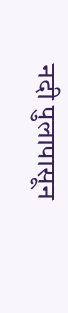नदी पुलापासून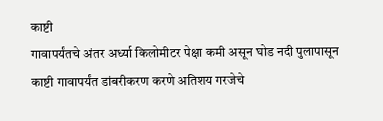काष्टी
गावापर्यंतचे अंतर अर्ध्या किलोमीटर पेक्षा कमी असून घोड नदी पुलापासून काष्टी गावापर्यंत डांबरीकरण करणे अतिशय गरजेचे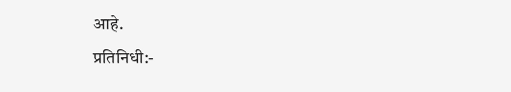आहे.
प्रतिनिधी:-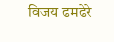विजय ढमढेरे